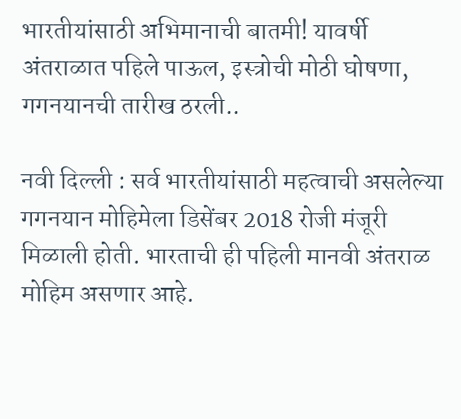भारतीयांसाठी अभिमानाची बातमी! यावर्षी अंतराळात पहिले पाऊल, इस्त्रोची मोठी घोषणा, गगनयानची तारीख ठरली..

नवी दिल्ली : सर्व भारतीयांसाठी महत्वाची असलेल्या गगनयान मोहिमेला डिसेंबर 2018 रोजी मंजूरी मिळाली होती. भारताची ही पहिली मानवी अंतराळ मोहिम असणार आहे.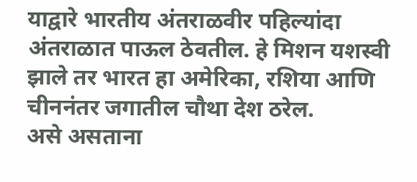याद्वारे भारतीय अंतराळवीर पहिल्यांदा अंतराळात पाऊल ठेवतील. हे मिशन यशस्वी झाले तर भारत हा अमेरिका, रशिया आणि चीननंतर जगातील चौथा देश ठरेल.
असे असताना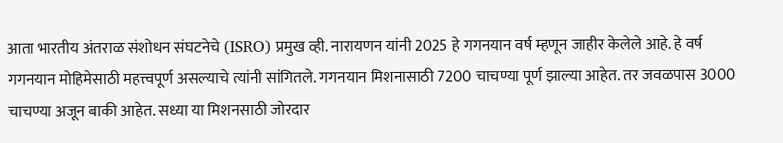आता भारतीय अंतराळ संशोधन संघटनेचे (ISRO) प्रमुख व्ही. नारायणन यांनी 2025 हे गगनयान वर्ष म्हणून जाहीर केलेले आहे. हे वर्ष गगनयान मोहिमेसाठी महत्त्वपूर्ण असल्याचे त्यांनी सांगितले. गगनयान मिशनासाठी 7200 चाचण्या पूर्ण झाल्या आहेत. तर जवळपास 3000 चाचण्या अजून बाकी आहेत. सध्या या मिशनसाठी जोरदार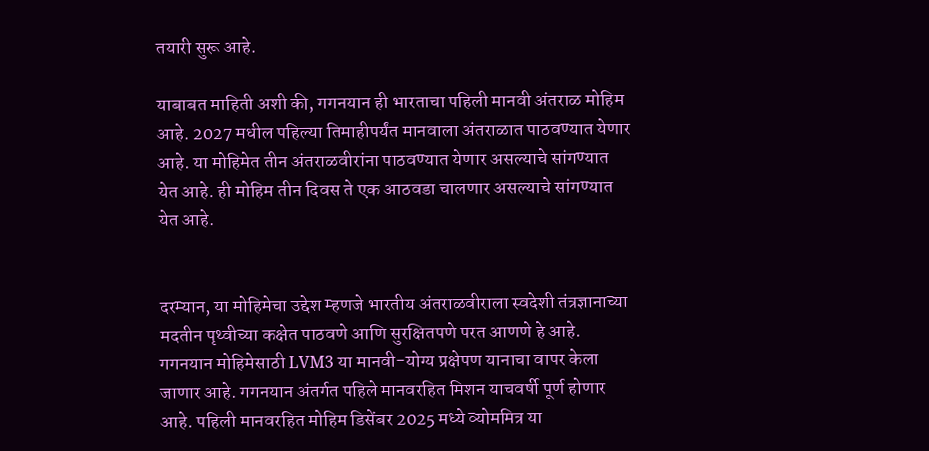तयारी सुरू आहे.

याबाबत माहिती अशी की, गगनयान ही भारताचा पहिली मानवी अंतराळ मोहिम आहे. 2027 मधील पहिल्या तिमाहीपर्यंत मानवाला अंतराळात पाठवण्यात येणार आहे. या मोहिमेत तीन अंतराळवीरांना पाठवण्यात येणार असल्याचे सांगण्यात येत आहे. ही मोहिम तीन दिवस ते एक आठवडा चालणार असल्याचे सांगण्यात येत आहे.


दरम्यान, या मोहिमेचा उद्देश म्हणजे भारतीय अंतराळवीराला स्वदेशी तंत्रज्ञानाच्या मदतीन पृथ्वीच्या कक्षेत पाठवणे आणि सुरक्षितपणे परत आणणे हे आहे. गगनयान मोहिमेसाठी LVM3 या मानवी-योग्य प्रक्षेपण यानाचा वापर केला जाणार आहे. गगनयान अंतर्गत पहिले मानवरहित मिशन याचवर्षी पूर्ण होणार आहे. पहिली मानवरहित मोहिम डिसेंबर 2025 मध्ये व्योममित्र या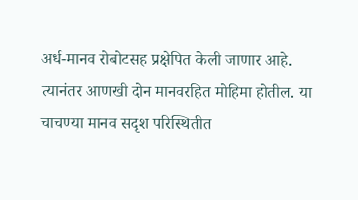अर्ध-मानव रोबोटसह प्रक्षेपित केली जाणार आहे.
त्यानंतर आणखी दोन मानवरहित मोहिमा होतील. या चाचण्या मानव सदृश परिस्थितीत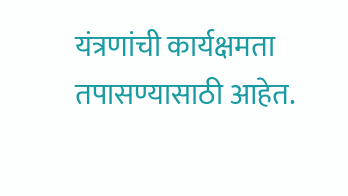यंत्रणांची कार्यक्षमता तपासण्यासाठी आहेत.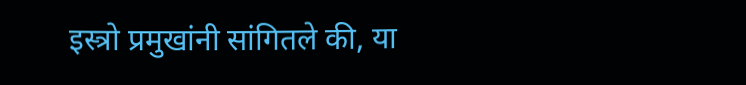इस्त्रो प्रमुखांनी सांगितले की, या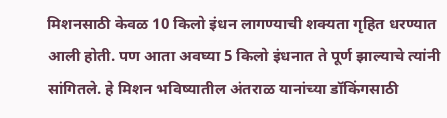मिशनसाठी केवळ 10 किलो इंधन लागण्याची शक्यता गृहित धरण्यात आली होती. पण आता अवघ्या 5 किलो इंधनात ते पूर्ण झाल्याचे त्यांनी सांगितले. हे मिशन भविष्यातील अंतराळ यानांच्या डॉकिंगसाठी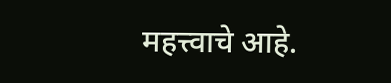महत्त्वाचे आहे.